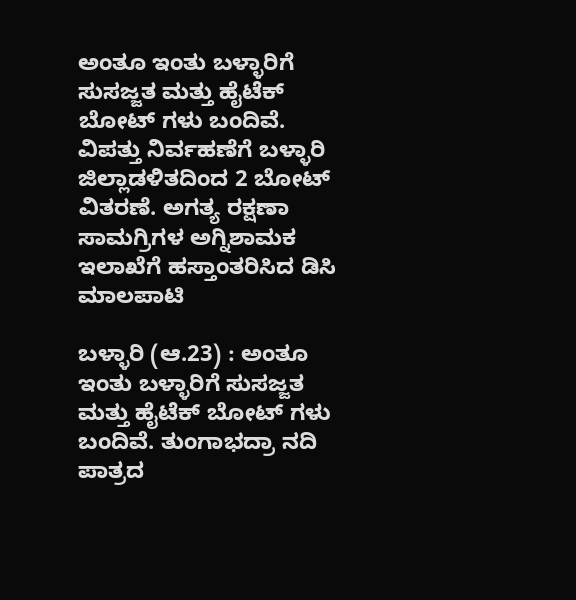ಅಂತೂ ಇಂತು ಬಳ್ಳಾರಿಗೆ ಸುಸಜ್ಜತ ಮತ್ತು ಹೈಟೆಕ್ ಬೋಟ್ ಗಳು ಬಂದಿವೆ.   ವಿಪತ್ತು ನಿರ್ವಹಣೆಗೆ ಬಳ್ಳಾರಿ ಜಿಲ್ಲಾಡಳಿತದಿಂದ 2 ಬೋಟ್ ವಿತರಣೆ. ಅಗತ್ಯ ರಕ್ಷಣಾ ಸಾಮಗ್ರಿಗಳ ಅಗ್ನಿಶಾಮಕ ಇಲಾಖೆಗೆ ಹಸ್ತಾಂತರಿಸಿದ ಡಿಸಿ ಮಾಲಪಾಟಿ

ಬಳ್ಳಾರಿ (ಆ.23) : ಅಂತೂ ಇಂತು ಬಳ್ಳಾರಿಗೆ ಸುಸಜ್ಜತ ಮತ್ತು ಹೈಟೆಕ್ ಬೋಟ್ ಗಳು ಬಂದಿವೆ. ತುಂಗಾಭದ್ರಾ ನದಿ ಪಾತ್ರದ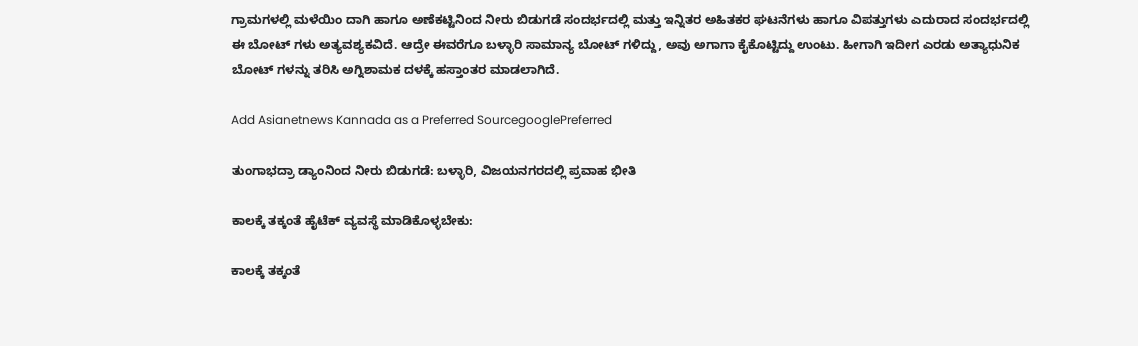ಗ್ರಾಮಗಳಲ್ಲಿ ಮಳೆಯಿಂ ದಾಗಿ ಹಾಗೂ ಅಣೆಕಟ್ಟಿನಿಂದ ನೀರು ಬಿಡುಗಡೆ ಸಂದರ್ಭದಲ್ಲಿ ಮತ್ತು ಇನ್ನಿತರ ಅಹಿತಕರ ಘಟನೆಗಳು ಹಾಗೂ ವಿಪತ್ತುಗಳು ಎದುರಾದ ಸಂದರ್ಭದಲ್ಲಿ ಈ‌ ಬೋಟ್ ಗಳು ಅತ್ಯವಶ್ಯಕವಿದೆ. ಆದ್ರೇ ಈವರೆಗೂ ಬಳ್ಳಾರಿ ಸಾಮಾನ್ಯ ಬೋಟ್ ಗಳಿದ್ದು, ಅವು ಅಗಾಗಾ ಕೈಕೊಟ್ಟಿದ್ದು ಉಂಟು. ಹೀಗಾಗಿ ಇದೀಗ ಎರಡು ಅತ್ಯಾಧುನಿಕ ಬೋಟ್ ಗಳನ್ನು ತರಿಸಿ ಅಗ್ನಿಶಾಮಕ ದಳಕ್ಕೆ ಹಸ್ತಾಂತರ ಮಾಡಲಾಗಿದೆ.

Add Asianetnews Kannada as a Preferred SourcegooglePreferred

ತುಂಗಾಭದ್ರಾ ಡ್ಯಾಂನಿಂದ ನೀರು ಬಿಡುಗಡೆ: ಬಳ್ಳಾರಿ, ವಿಜಯನಗರದಲ್ಲಿ ಪ್ರವಾಹ ಭೀತಿ

ಕಾಲಕ್ಕೆ ತಕ್ಕಂತೆ ಹೈಟೆಕ್ ವ್ಯವಸ್ಥೆ ಮಾಡಿಕೊಳ್ಳಬೇಕು:

ಕಾಲಕ್ಕೆ ತಕ್ಕಂತೆ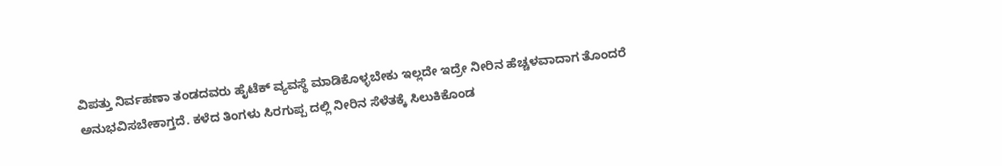ವಿಪತ್ತು ನಿರ್ವಹಣಾ ತಂಡದವರು ಹೈಟೆಕ್ ವ್ಯವಸ್ಥೆ ಮಾಡಿಕೊಳ್ಳಬೇಕು ಇಲ್ಲದೇ ಇದ್ರೇ ನೀರಿನ ಹೆಚ್ಚಳವಾದಾಗ ತೊಂದರೆ ಅನುಭವಿಸಬೇಕಾಗ್ತದೆ. ಕಳೆದ ತಿಂಗಳು ಸಿರಗುಪ್ಪ ದಲ್ಲಿ ನೀರಿನ ಸೆಳೆತಕ್ಕೆ ಸಿಲುಕಿಕೊಂಡ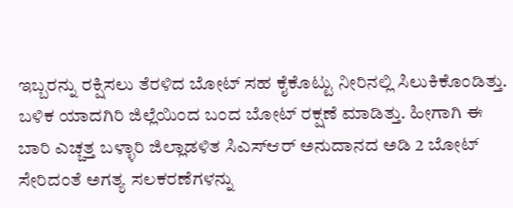ಇಬ್ಬರನ್ನು ರಕ್ಷಿಸಲು ತೆರಳಿದ ಬೋಟ್ ಸಹ ಕೈಕೊಟ್ಟು ನೀರಿನಲ್ಲಿ ಸಿಲುಕಿಕೊಂಡಿತ್ತು. ಬಳಿಕ ಯಾದಗಿರಿ ಜಿಲ್ಲೆಯಿಂದ ಬಂದ ಬೋಟ್ ರಕ್ಷಣೆ ಮಾಡಿತ್ತು. ಹೀಗಾಗಿ ಈ ಬಾರಿ ಎಚ್ಚತ್ತ ಬಳ್ಳಾರಿ ಜಿಲ್ಲಾಡಳಿತ ಸಿಎಸ್‍ಆರ್ ಅನುದಾನದ ಅಡಿ 2 ಬೋಟ್ ಸೇರಿದಂತೆ ಅಗತ್ಯ ಸಲಕರಣೆಗಳನ್ನು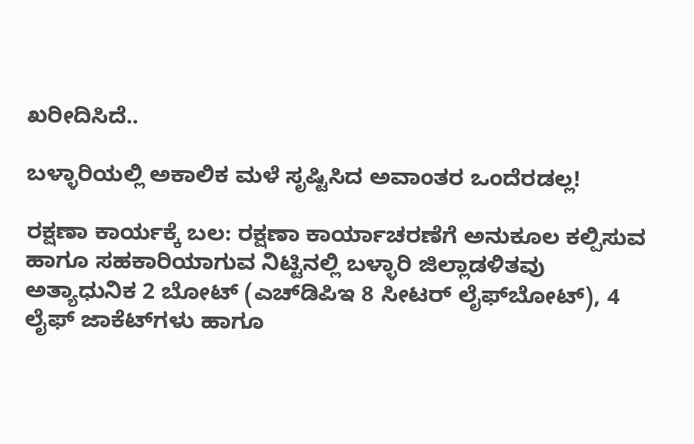ಖರೀದಿಸಿದೆ..

ಬಳ್ಳಾರಿಯಲ್ಲಿ ಅಕಾಲಿಕ ಮಳೆ ಸೃಷ್ಟಿಸಿದ ಅವಾಂತರ ಒಂದೆರಡಲ್ಲ!

ರಕ್ಷಣಾ ಕಾರ್ಯಕ್ಕೆ ಬಲ: ರಕ್ಷಣಾ ಕಾರ್ಯಾಚರಣೆಗೆ ಅನುಕೂಲ ಕಲ್ಪಿಸುವ ಹಾಗೂ ಸಹಕಾರಿಯಾಗುವ ನಿಟ್ಟಿನಲ್ಲಿ ಬಳ್ಳಾರಿ ಜಿಲ್ಲಾಡಳಿತವು ಅತ್ಯಾಧುನಿಕ 2 ಬೋಟ್ (ಎಚ್‍ಡಿಪಿಇ 8 ಸೀಟರ್ ಲೈಫ್‍ಬೋಟ್), 4 ಲೈಫ್ ಜಾಕೆಟ್‍ಗಳು ಹಾಗೂ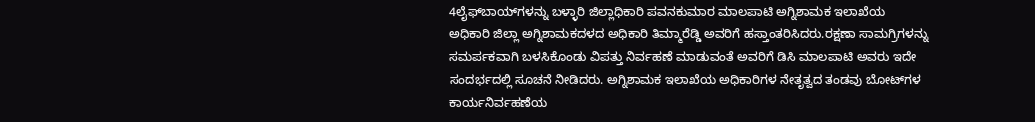4ಲೈಫ್‍ಬಾಯ್‍ಗಳನ್ನು ಬಳ್ಳಾರಿ ಜಿಲ್ಲಾಧಿಕಾರಿ ಪವನಕುಮಾರ ಮಾಲಪಾಟಿ ಅಗ್ನಿಶಾಮಕ ಇಲಾಖೆಯ ಅಧಿಕಾರಿ ಜಿಲ್ಲಾ ಅಗ್ನಿಶಾಮಕದಳದ ಅಧಿಕಾರಿ ತಿಮ್ಮಾರೆಡ್ಡಿ ಅವರಿಗೆ ಹಸ್ತಾಂತರಿಸಿದರು.ರಕ್ಷಣಾ ಸಾಮಗ್ರಿಗಳನ್ನು ಸಮರ್ಪಕವಾಗಿ ಬಳಸಿಕೊಂಡು ವಿಪತ್ತು ನಿರ್ವಹಣೆ ಮಾಡುವಂತೆ ಅವರಿಗೆ ಡಿಸಿ ಮಾಲಪಾಟಿ ಅವರು ಇದೇ ಸಂದರ್ಭದಲ್ಲಿ ಸೂಚನೆ ನೀಡಿದರು. ಅಗ್ನಿಶಾಮಕ ಇಲಾಖೆಯ ಅಧಿಕಾರಿಗಳ ನೇತೃತ್ವದ ತಂಡವು ಬೋಟ್‍ಗಳ ಕಾರ್ಯನಿರ್ವಹಣೆಯ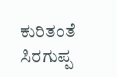ಕುರಿತಂತೆ ಸಿರಗುಪ್ಪ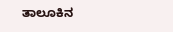ತಾಲೂಕಿನ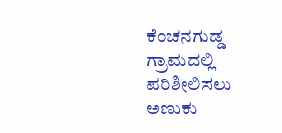ಕೆಂಚನಗುಡ್ಡ ಗ್ರಾಮದಲ್ಲಿ ಪರಿಶೀಲಿಸಲು ಅಣುಕು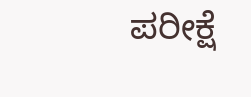ಪರೀಕ್ಷೆ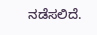ನಡೆಸಲಿದೆ.